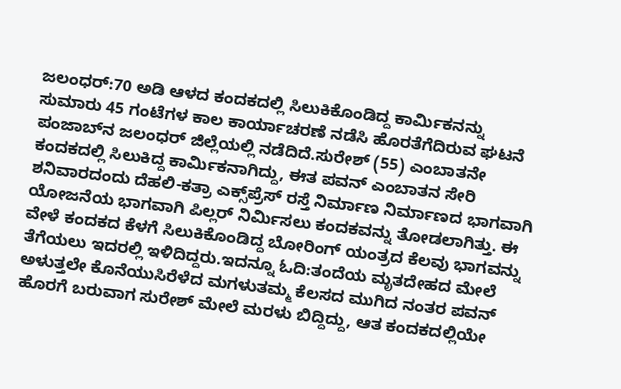ಜಲಂಧರ್:70 ಅಡಿ ಆಳದ ಕಂದಕದಲ್ಲಿ ಸಿಲುಕಿಕೊಂಡಿದ್ದ ಕಾರ್ಮಿಕನನ್ನು ಸುಮಾರು 45 ಗಂಟೆಗಳ ಕಾಲ ಕಾರ್ಯಾಚರಣೆ ನಡೆಸಿ ಹೊರತೆಗೆದಿರುವ ಘಟನೆ ಪಂಜಾಬ್‌ನ ಜಲಂಧರ್ ಜಿಲ್ಲೆಯಲ್ಲಿ ನಡೆದಿದೆ.ಸುರೇಶ್ (55) ಎಂಬಾತನೇ ಕಂದಕದಲ್ಲಿ ಸಿಲುಕಿದ್ದ ಕಾರ್ಮಿಕನಾಗಿದ್ದು, ಈತ ಪವನ್ ಎಂಬಾತನ ಸೇರಿ ಶನಿವಾರದಂದು ದೆಹಲಿ-ಕತ್ರಾ ಎಕ್ಸ್‌ಪ್ರೆಸ್‌ ರಸ್ತೆ ನಿರ್ಮಾಣ ನಿರ್ಮಾಣದ ಭಾಗವಾಗಿ ಯೋಜನೆಯ ಭಾಗವಾಗಿ ಪಿಲ್ಲರ್ ನಿರ್ಮಿಸಲು ಕಂದಕವನ್ನು ತೋಡಲಾಗಿತ್ತು. ಈ ವೇಳೆ ಕಂದಕದ ಕೆಳಗೆ ಸಿಲುಕಿಕೊಂಡಿದ್ದ ಬೋರಿಂಗ್ ಯಂತ್ರದ ಕೆಲವು ಭಾಗವನ್ನು ತೆಗೆಯಲು ಇದರಲ್ಲಿ ಇಳಿದಿದ್ದರು.ಇದನ್ನೂ ಓದಿ:ತಂದೆಯ ಮೃತದೇಹದ ಮೇಲೆ ಅಳುತ್ತಲೇ ಕೊನೆಯುಸಿರೆಳೆದ ಮಗಳುತಮ್ಮ ಕೆಲಸದ ಮುಗಿದ ನಂತರ ಪವನ್ ಹೊರಗೆ ಬರುವಾಗ ಸುರೇಶ್ ಮೇಲೆ ಮರಳು ಬಿದ್ದಿದ್ದು, ಆತ ಕಂದಕದಲ್ಲಿಯೇ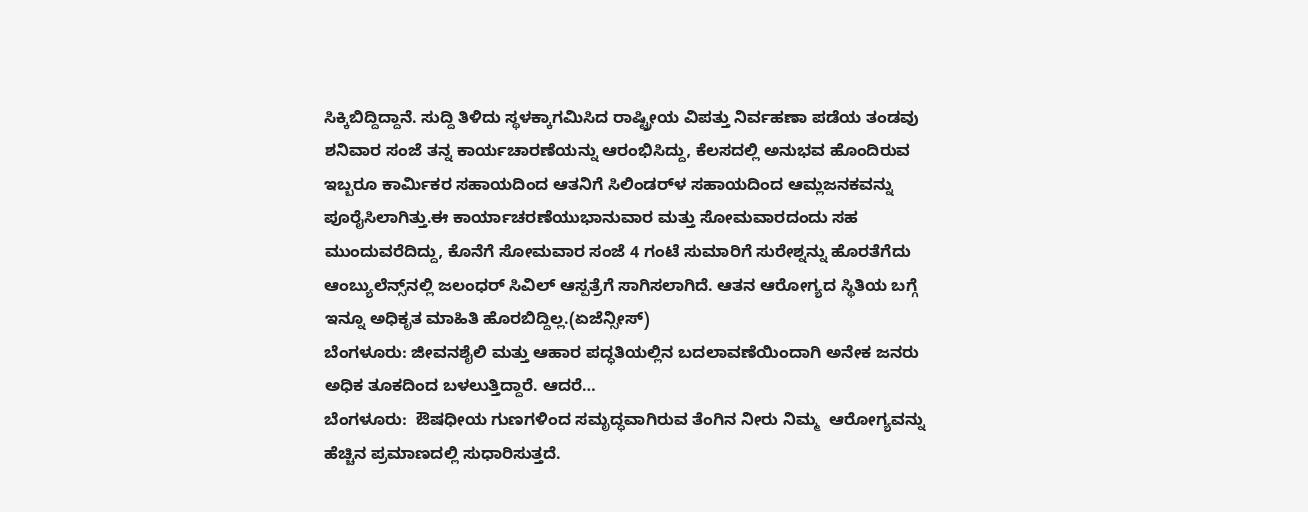ಸಿಕ್ಕಿಬಿದ್ದಿದ್ದಾನೆ. ಸುದ್ದಿ ತಿಳಿದು ಸ್ಥಳಕ್ಕಾಗಮಿಸಿದ ರಾಷ್ಟ್ರೀಯ ವಿಪತ್ತು ನಿರ್ವಹಣಾ ಪಡೆಯ ತಂಡವು ಶನಿವಾರ ಸಂಜೆ ತನ್ನ ಕಾರ್ಯಚಾರಣೆಯನ್ನು ಆರಂಭಿಸಿದ್ದು, ಕೆಲಸದಲ್ಲಿ ಅನುಭವ ಹೊಂದಿರುವ ಇಬ್ಬರೂ ಕಾರ್ಮಿಕರ ಸಹಾಯದಿಂದ ಆತನಿಗೆ ಸಿಲಿಂಡರ್‌ಳ ಸಹಾಯದಿಂದ ಆಮ್ಲಜನಕವನ್ನು ಪೂರೈಸಿಲಾಗಿತ್ತು.ಈ ಕಾರ್ಯಾಚರಣೆಯುಭಾನುವಾರ ಮತ್ತು ಸೋಮವಾರದಂದು ಸಹ ಮುಂದುವರೆದಿದ್ದು, ಕೊನೆಗೆ ಸೋಮವಾರ ಸಂಜೆ 4 ಗಂಟೆ ಸುಮಾರಿಗೆ ಸುರೇಶ್ನನ್ನು ಹೊರತೆಗೆದು ಆಂಬ್ಯುಲೆನ್ಸ್‌ನಲ್ಲಿ ಜಲಂಧರ್ ಸಿವಿಲ್ ಆಸ್ಪತ್ರೆಗೆ ಸಾಗಿಸಲಾಗಿದೆ. ಆತನ ಆರೋಗ್ಯದ ಸ್ಥಿತಿಯ ಬಗ್ಗೆ ಇನ್ನೂ ಅಧಿಕೃತ ಮಾಹಿತಿ ಹೊರಬಿದ್ದಿಲ್ಲ.(ಏಜೆನ್ಸೀಸ್)
ಬೆಂಗಳೂರು: ಜೀವನಶೈಲಿ ಮತ್ತು ಆಹಾರ ಪದ್ಧತಿಯಲ್ಲಿನ ಬದಲಾವಣೆಯಿಂದಾಗಿ ಅನೇಕ ಜನರು ಅಧಿಕ ತೂಕದಿಂದ ಬಳಲುತ್ತಿದ್ದಾರೆ. ಆದರೆ…
ಬೆಂಗಳೂರು:  ಔಷಧೀಯ ಗುಣಗಳಿಂದ ಸಮೃದ್ಧವಾಗಿರುವ ತೆಂಗಿನ ನೀರು ನಿಮ್ಮ  ಆರೋಗ್ಯವನ್ನು ಹೆಚ್ಚಿನ ಪ್ರಮಾಣದಲ್ಲಿ ಸುಧಾರಿಸುತ್ತದೆ.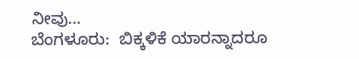ನೀವು…
ಬೆಂಗಳೂರು:  ಬಿಕ್ಕಳಿಕೆ ಯಾರನ್ನಾದರೂ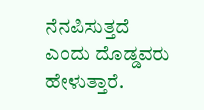ನೆನಪಿಸುತ್ತದೆ ಎಂದು ದೊಡ್ಡವರು ಹೇಳುತ್ತಾರೆ.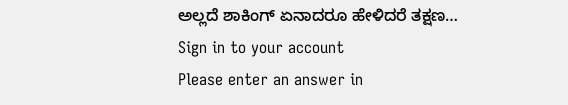ಅಲ್ಲದೆ ಶಾಕಿಂಗ್ ಏನಾದರೂ ಹೇಳಿದರೆ ತಕ್ಷಣ…
Sign in to your account
Please enter an answer in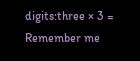digits:three × 3 =
Remember me